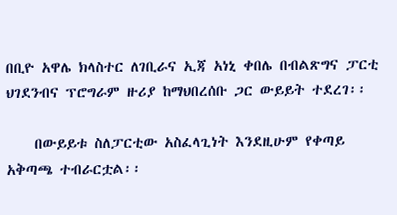በቢዮ አዋሌ ክላስተር ለገቢራና ኢጃ አነኒ ቀበሌ በብልጽግና ፓርቲ ህገደንብና ፕሮግራም ዙሪያ ከማህበረሰቡ ጋር ውይይት ተደረገ፡፡

    በውይይቱ ስለፓርቲው አስፈላጊነት እንደዚሁም የቀጣይ አቅጣጫ ተብራርቷል፡፡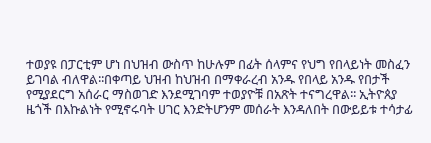ተወያዩ በፓርቲም ሆነ በህዝብ ውስጥ ከሁሉም በፊት ሰላምና የህግ የበላይነት መስፈን ይገባል ብለዋል፡፡በቀጣይ ህዝብ ከህዝብ በማቀራረብ አንዱ የበላይ አንዱ የበታች የሚያደርግ አሰራር ማስወገድ እንደሚገባም ተወያዮቹ በአጽት ተናግረዋል፡፡ ኢትዮጰያ ዜጎች በእኩልነት የሚኖሩባት ሀገር እንድትሆንም መሰራት እንዳለበት በውይይቱ ተሳታፊ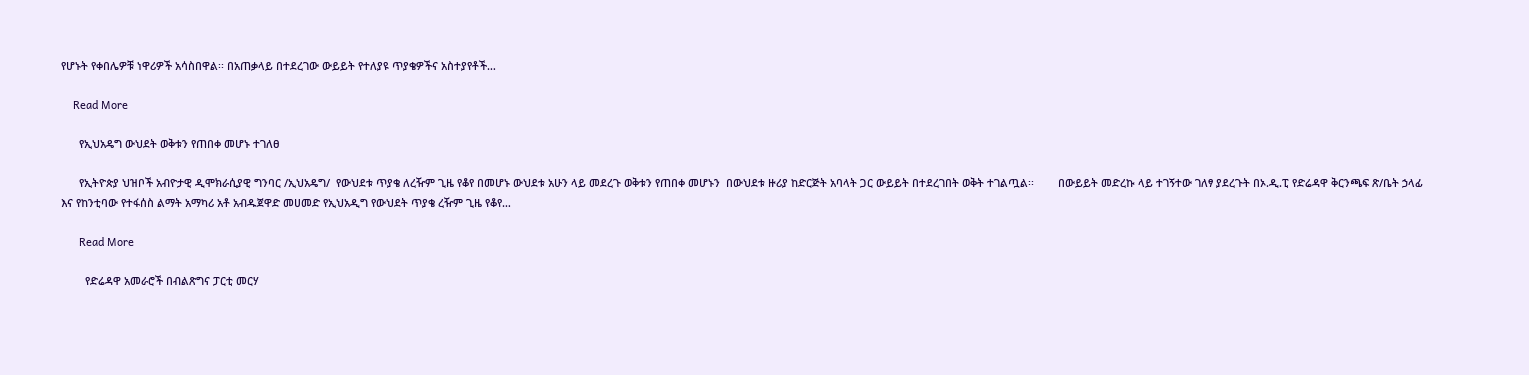የሆኑት የቀበሌዎቹ ነዋሪዎች አሳስበዋል፡፡ በአጠቃላይ በተደረገው ውይይት የተለያዩ ጥያቄዎችና አስተያየቶች…

    Read More

      የኢህአዴግ ውህደት ወቅቱን የጠበቀ መሆኑ ተገለፀ

      የኢትዮጵያ ህዝቦች አብዮታዊ ዲሞክራሲያዊ ግንባር /ኢህአዴግ/  የውህደቱ ጥያቄ ለረዥም ጊዜ የቆየ በመሆኑ ውህደቱ አሁን ላይ መደረጉ ወቅቱን የጠበቀ መሆኑን  በውህደቱ ዙሪያ ከድርጅት አባላት ጋር ውይይት በተደረገበት ወቅት ተገልጧል፡፡        በውይይት መድረኩ ላይ ተገኝተው ገለፃ ያደረጉት በኦ.ዲ.ፒ የድሬዳዋ ቅርንጫፍ ጽ/ቤት ኃላፊ እና የከንቲባው የተፋሰስ ልማት አማካሪ አቶ አብዱጀዋድ መሀመድ የኢህአዲግ የውህደት ጥያቄ ረዥም ጊዜ የቆየ…

      Read More

        የድሬዳዋ አመራሮች በብልጽግና ፓርቲ መርሃ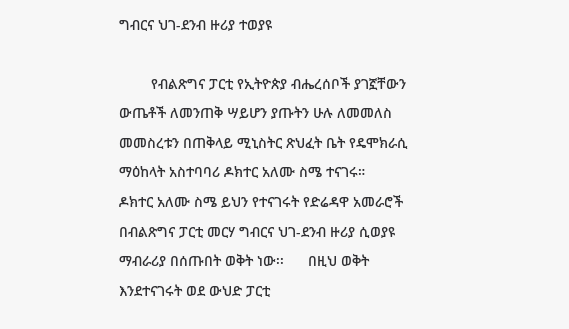ግብርና ህገ-ደንብ ዙሪያ ተወያዩ

        የብልጽግና ፓርቲ የኢትዮጵያ ብሔረሰቦች ያገኟቸውን ውጤቶች ለመንጠቅ ሣይሆን ያጡትን ሁሉ ለመመለስ መመስረቱን በጠቅላይ ሚኒስትር ጽህፈት ቤት የዴሞክራሲ ማዕከላት አስተባባሪ ዶክተር አለሙ ስሜ ተናገሩ።        ዶክተር አለሙ ስሜ ይህን የተናገሩት የድሬዳዋ አመራሮች በብልጽግና ፓርቲ መርሃ ግብርና ህገ-ደንብ ዙሪያ ሲወያዩ ማብራሪያ በሰጡበት ወቅት ነው፡፡      በዚህ ወቅት እንደተናገሩት ወደ ውህድ ፓርቲ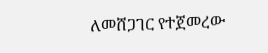ለመሸጋገር የተጀመረው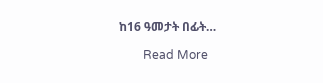ከ16 ዓመታት በፊት…

        Read More